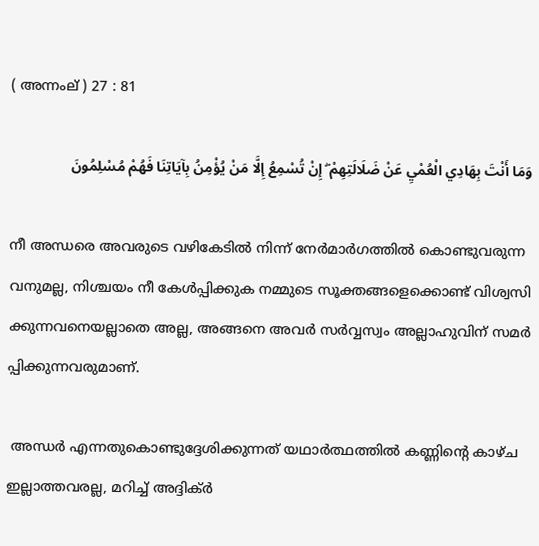( അന്നംല് ) 27 : 81

وَمَا أَنْتَ بِهَادِي الْعُمْيِ عَنْ ضَلَالَتِهِمْ ۖ إِنْ تُسْمِعُ إِلَّا مَنْ يُؤْمِنُ بِآيَاتِنَا فَهُمْ مُسْلِمُونَ

നീ അന്ധരെ അവരുടെ വഴികേടില്‍ നിന്ന് നേര്‍മാര്‍ഗത്തില്‍ കൊണ്ടുവരുന്ന വനുമല്ല, നിശ്ചയം നീ കേള്‍പ്പിക്കുക നമ്മുടെ സൂക്തങ്ങളെക്കൊണ്ട് വിശ്വസി ക്കുന്നവനെയല്ലാതെ അല്ല, അങ്ങനെ അവര്‍ സര്‍വ്വസ്വം അല്ലാഹുവിന് സമര്‍ പ്പിക്കുന്നവരുമാണ്.

 അന്ധര്‍ എന്നതുകൊണ്ടുദ്ദേശിക്കുന്നത് യഥാര്‍ത്ഥത്തില്‍ കണ്ണിന്‍റെ കാഴ്ച ഇല്ലാത്തവരല്ല, മറിച്ച് അദ്ദിക്ര്‍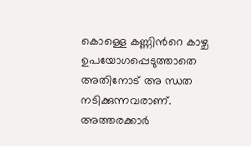കൊള്ളെ കണ്ണിന്‍റെ കാഴ്ച ഉപയോഗപ്പെടുത്താതെ അതിനോട് അ ന്ധത നടിക്കുന്നവരാണ്. അത്തരക്കാര്‍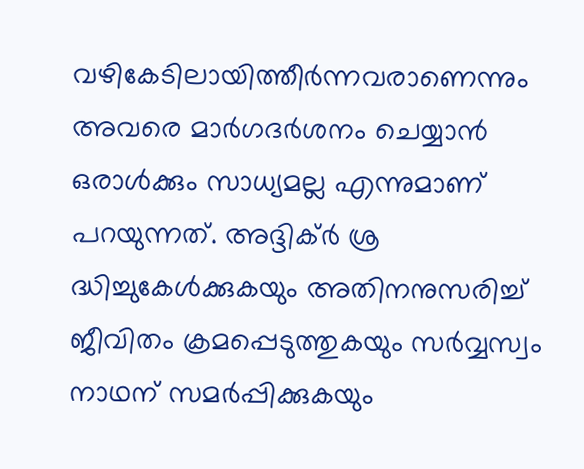വഴികേടിലായിത്തീര്‍ന്നവരാണെന്നും അവരെ മാര്‍ഗദര്‍ശനം ചെയ്യാന്‍ ഒരാള്‍ക്കും സാധ്യമല്ല എന്നുമാണ് പറയുന്നത്. അദ്ദിക്ര്‍ ശ്ര ദ്ധിച്ചുകേള്‍ക്കുകയും അതിനനുസരിച്ച് ജീവിതം ക്രമപ്പെടുത്തുകയും സര്‍വ്വസ്വം നാഥന് സമര്‍പ്പിക്കുകയും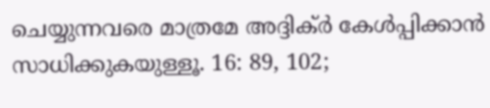ചെയ്യുന്നവരെ മാത്രമേ അദ്ദിക്ര്‍ കേള്‍പ്പിക്കാന്‍ സാധിക്കുകയുള്ളൂ. 16: 89, 102;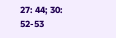27: 44; 30: 52-53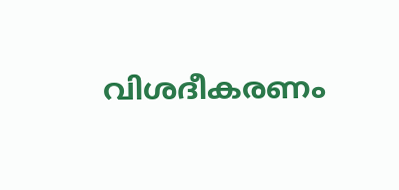വിശദീകരണം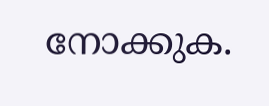നോക്കുക.